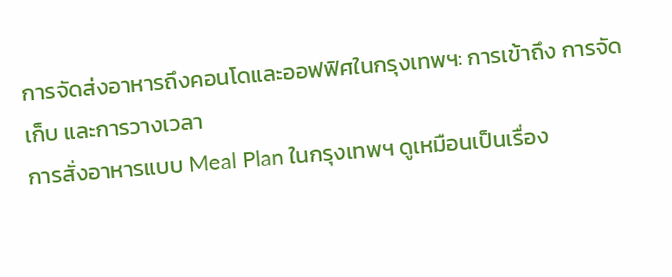การจัดส่งอาหารถึงคอนโดและออฟฟิศในกรุงเทพฯ: การเข้าถึง การจัดเก็บ และการวางเวลา
การสั่งอาหารแบบ Meal Plan ในกรุงเทพฯ ดูเหมือนเป็นเรื่อง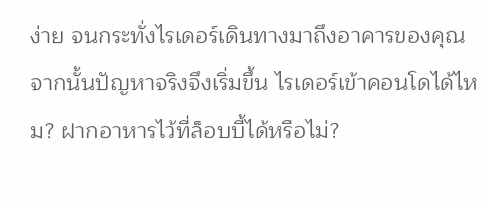ง่าย จนกระทั่งไรเดอร์เดินทางมาถึงอาคารของคุณ
จากนั้นปัญหาจริงจึงเริ่มขึ้น ไรเดอร์เข้าคอนโดได้ไหม? ฝากอาหารไว้ที่ล็อบบี้ได้หรือไม่?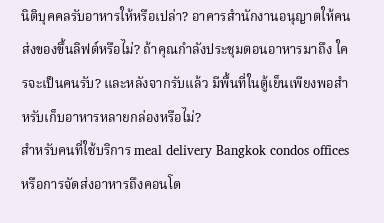นิติบุคคลรับอาหารให้หรือเปล่า? อาคารสำนักงานอนุญาตให้คนส่งของขึ้นลิฟต์หรือไม่? ถ้าคุณกำลังประชุมตอนอาหารมาถึง ใครจะเป็นคนรับ? และหลังจากรับแล้ว มีพื้นที่ในตู้เย็นเพียงพอสำหรับเก็บอาหารหลายกล่องหรือไม่?
สำหรับคนที่ใช้บริการ meal delivery Bangkok condos offices หรือการจัดส่งอาหารถึงคอนโด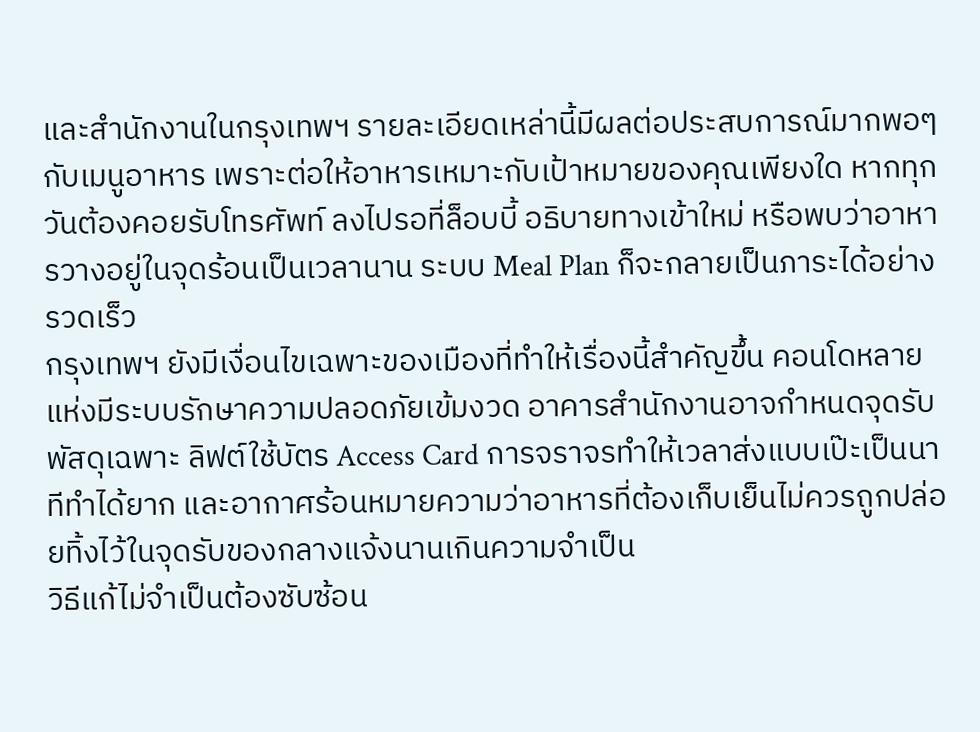และสำนักงานในกรุงเทพฯ รายละเอียดเหล่านี้มีผลต่อประสบการณ์มากพอๆ กับเมนูอาหาร เพราะต่อให้อาหารเหมาะกับเป้าหมายของคุณเพียงใด หากทุกวันต้องคอยรับโทรศัพท์ ลงไปรอที่ล็อบบี้ อธิบายทางเข้าใหม่ หรือพบว่าอาหารวางอยู่ในจุดร้อนเป็นเวลานาน ระบบ Meal Plan ก็จะกลายเป็นภาระได้อย่างรวดเร็ว
กรุงเทพฯ ยังมีเงื่อนไขเฉพาะของเมืองที่ทำให้เรื่องนี้สำคัญขึ้น คอนโดหลายแห่งมีระบบรักษาความปลอดภัยเข้มงวด อาคารสำนักงานอาจกำหนดจุดรับพัสดุเฉพาะ ลิฟต์ใช้บัตร Access Card การจราจรทำให้เวลาส่งแบบเป๊ะเป็นนาทีทำได้ยาก และอากาศร้อนหมายความว่าอาหารที่ต้องเก็บเย็นไม่ควรถูกปล่อยทิ้งไว้ในจุดรับของกลางแจ้งนานเกินความจำเป็น
วิธีแก้ไม่จำเป็นต้องซับซ้อน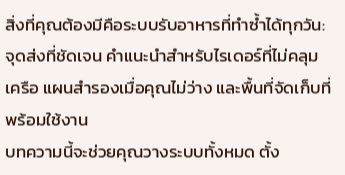สิ่งที่คุณต้องมีคือระบบรับอาหารที่ทำซ้ำได้ทุกวัน: จุดส่งที่ชัดเจน คำแนะนำสำหรับไรเดอร์ที่ไม่คลุมเครือ แผนสำรองเมื่อคุณไม่ว่าง และพื้นที่จัดเก็บที่พร้อมใช้งาน
บทความนี้จะช่วยคุณวางระบบทั้งหมด ตั้ง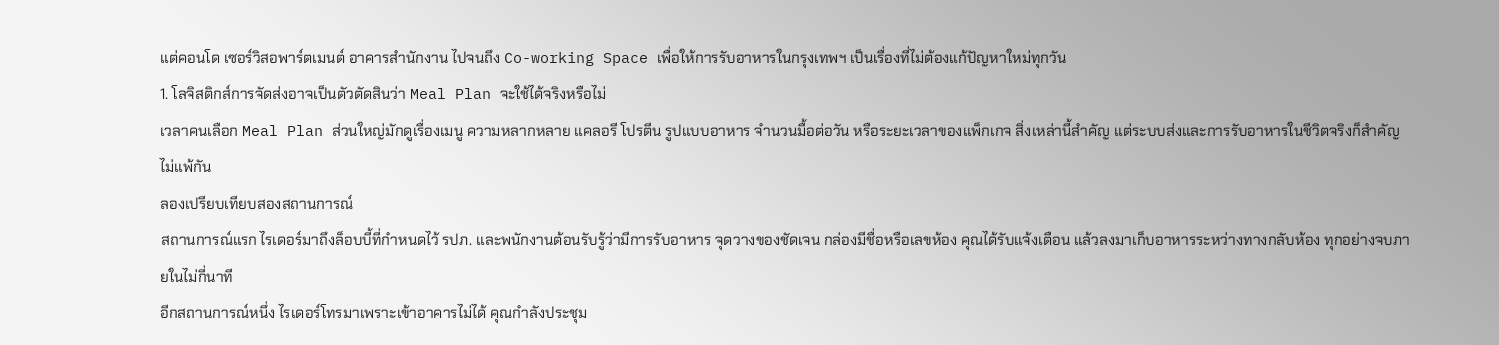แต่คอนโด เซอร์วิสอพาร์ตเมนต์ อาคารสำนักงาน ไปจนถึง Co-working Space เพื่อให้การรับอาหารในกรุงเทพฯ เป็นเรื่องที่ไม่ต้องแก้ปัญหาใหม่ทุกวัน
1. โลจิสติกส์การจัดส่งอาจเป็นตัวตัดสินว่า Meal Plan จะใช้ได้จริงหรือไม่
เวลาคนเลือก Meal Plan ส่วนใหญ่มักดูเรื่องเมนู ความหลากหลาย แคลอรี โปรตีน รูปแบบอาหาร จำนวนมื้อต่อวัน หรือระยะเวลาของแพ็กเกจ สิ่งเหล่านี้สำคัญ แต่ระบบส่งและการรับอาหารในชีวิตจริงก็สำคัญไม่แพ้กัน
ลองเปรียบเทียบสองสถานการณ์
สถานการณ์แรก ไรเดอร์มาถึงล็อบบี้ที่กำหนดไว้ รปภ. และพนักงานต้อนรับรู้ว่ามีการรับอาหาร จุดวางของชัดเจน กล่องมีชื่อหรือเลขห้อง คุณได้รับแจ้งเตือน แล้วลงมาเก็บอาหารระหว่างทางกลับห้อง ทุกอย่างจบภายในไม่กี่นาที
อีกสถานการณ์หนึ่ง ไรเดอร์โทรมาเพราะเข้าอาคารไม่ได้ คุณกำลังประชุม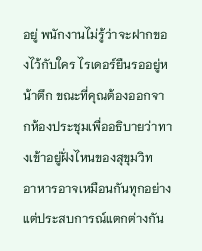อยู่ พนักงานไม่รู้ว่าจะฝากของไว้กับใคร ไรเดอร์ยืนรออยู่หน้าตึก ขณะที่คุณต้องออกจากห้องประชุมเพื่ออธิบายว่าทางเข้าอยู่ฝั่งไหนของสุขุมวิท
อาหารอาจเหมือนกันทุกอย่าง แต่ประสบการณ์แตกต่างกัน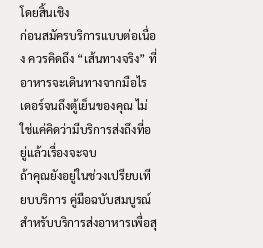โดยสิ้นเชิง
ก่อนสมัครบริการแบบต่อเนื่อง ควรคิดถึง “เส้นทางจริง” ที่อาหารจะเดินทางจากมือไรเดอร์จนถึงตู้เย็นของคุณ ไม่ใช่แค่คิดว่ามีบริการส่งถึงที่อยู่แล้วเรื่องจะจบ
ถ้าคุณยังอยู่ในช่วงเปรียบเทียบบริการ คู่มือฉบับสมบูรณ์สำหรับบริการส่งอาหารเพื่อสุ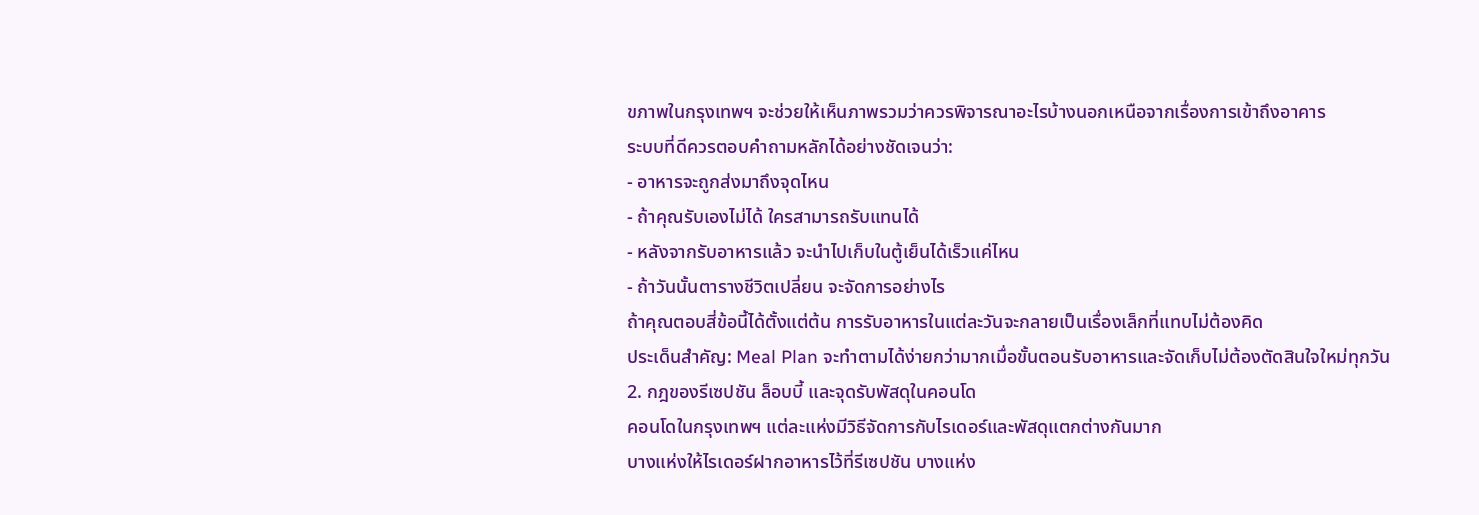ขภาพในกรุงเทพฯ จะช่วยให้เห็นภาพรวมว่าควรพิจารณาอะไรบ้างนอกเหนือจากเรื่องการเข้าถึงอาคาร
ระบบที่ดีควรตอบคำถามหลักได้อย่างชัดเจนว่า:
- อาหารจะถูกส่งมาถึงจุดไหน
- ถ้าคุณรับเองไม่ได้ ใครสามารถรับแทนได้
- หลังจากรับอาหารแล้ว จะนำไปเก็บในตู้เย็นได้เร็วแค่ไหน
- ถ้าวันนั้นตารางชีวิตเปลี่ยน จะจัดการอย่างไร
ถ้าคุณตอบสี่ข้อนี้ได้ตั้งแต่ต้น การรับอาหารในแต่ละวันจะกลายเป็นเรื่องเล็กที่แทบไม่ต้องคิด
ประเด็นสำคัญ: Meal Plan จะทำตามได้ง่ายกว่ามากเมื่อขั้นตอนรับอาหารและจัดเก็บไม่ต้องตัดสินใจใหม่ทุกวัน
2. กฎของรีเซปชัน ล็อบบี้ และจุดรับพัสดุในคอนโด
คอนโดในกรุงเทพฯ แต่ละแห่งมีวิธีจัดการกับไรเดอร์และพัสดุแตกต่างกันมาก
บางแห่งให้ไรเดอร์ฝากอาหารไว้ที่รีเซปชัน บางแห่ง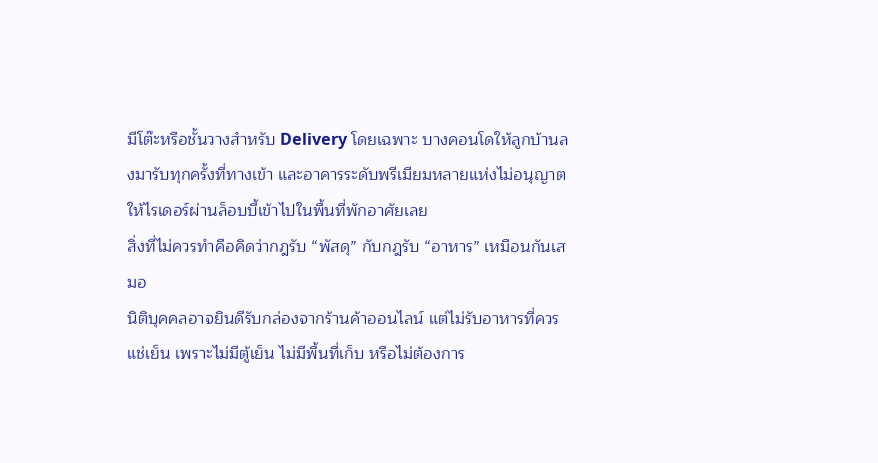มีโต๊ะหรือชั้นวางสำหรับ Delivery โดยเฉพาะ บางคอนโดให้ลูกบ้านลงมารับทุกครั้งที่ทางเข้า และอาคารระดับพรีเมียมหลายแห่งไม่อนุญาตให้ไรเดอร์ผ่านล็อบบี้เข้าไปในพื้นที่พักอาศัยเลย
สิ่งที่ไม่ควรทำคือคิดว่ากฎรับ “พัสดุ” กับกฎรับ “อาหาร” เหมือนกันเสมอ
นิติบุคคลอาจยินดีรับกล่องจากร้านค้าออนไลน์ แต่ไม่รับอาหารที่ควรแช่เย็น เพราะไม่มีตู้เย็น ไม่มีพื้นที่เก็บ หรือไม่ต้องการ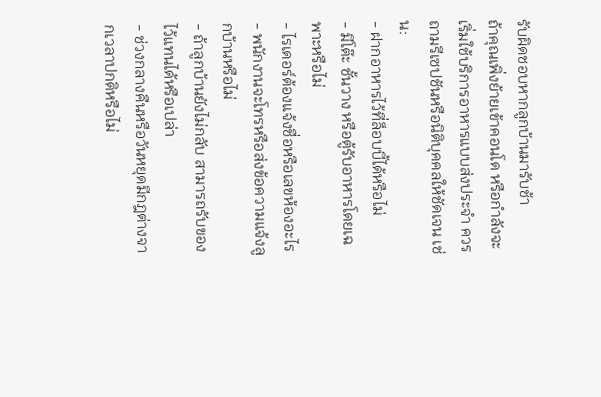รับผิดชอบหากลูกบ้านมารับช้า
ถ้าคุณเพิ่งย้ายเข้าคอนโด หรือกำลังจะเริ่มใช้บริการอาหารแบบส่งประจำ ควรถามรีเซปชันหรือนิติบุคคลให้ชัดเจน เช่น:
- ฝากอาหารไว้ที่ล็อบบี้ได้หรือไม่
- มีโต๊ะ ชั้นวาง หรือตู้รับอาหารโดยเฉพาะหรือไม่
- ไรเดอร์ต้องแจ้งชื่อหรือเลขห้องอะไร
- พนักงานจะโทรหรือส่งข้อความแจ้งลูกบ้านหรือไม่
- ถ้าลูกบ้านยังไม่กลับ สามารถรับของไว้แทนได้หรือเปล่า
- ช่วงกลางคืนหรือวันหยุดมีกฎต่างจากเวลาปกติหรือไม่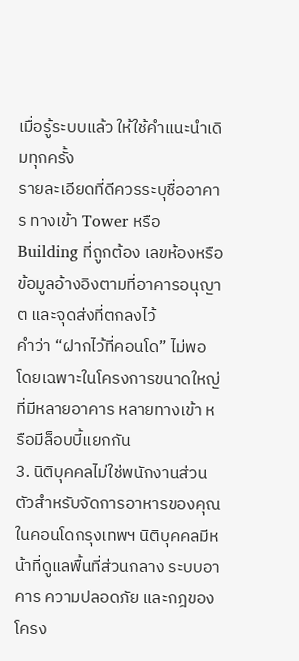เมื่อรู้ระบบแล้ว ให้ใช้คำแนะนำเดิมทุกครั้ง
รายละเอียดที่ดีควรระบุชื่ออาคาร ทางเข้า Tower หรือ Building ที่ถูกต้อง เลขห้องหรือข้อมูลอ้างอิงตามที่อาคารอนุญาต และจุดส่งที่ตกลงไว้
คำว่า “ฝากไว้ที่คอนโด” ไม่พอ โดยเฉพาะในโครงการขนาดใหญ่ที่มีหลายอาคาร หลายทางเข้า หรือมีล็อบบี้แยกกัน
3. นิติบุคคลไม่ใช่พนักงานส่วนตัวสำหรับจัดการอาหารของคุณ
ในคอนโดกรุงเทพฯ นิติบุคคลมีหน้าที่ดูแลพื้นที่ส่วนกลาง ระบบอาคาร ความปลอดภัย และกฎของโครง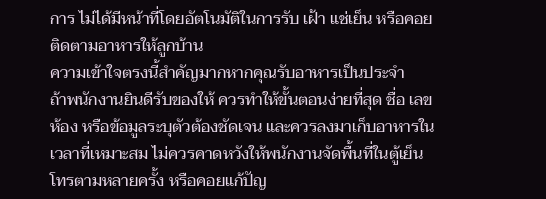การ ไม่ได้มีหน้าที่โดยอัตโนมัติในการรับ เฝ้า แช่เย็น หรือคอยติดตามอาหารให้ลูกบ้าน
ความเข้าใจตรงนี้สำคัญมากหากคุณรับอาหารเป็นประจำ
ถ้าพนักงานยินดีรับของให้ ควรทำให้ขั้นตอนง่ายที่สุด ชื่อ เลขห้อง หรือข้อมูลระบุตัวต้องชัดเจน และควรลงมาเก็บอาหารในเวลาที่เหมาะสม ไม่ควรคาดหวังให้พนักงานจัดพื้นที่ในตู้เย็น โทรตามหลายครั้ง หรือคอยแก้ปัญ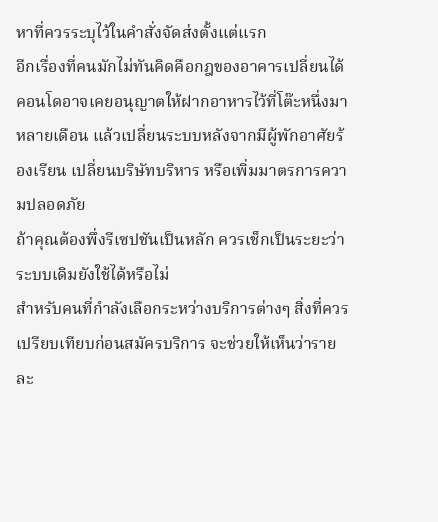หาที่ควรระบุไว้ในคำสั่งจัดส่งตั้งแต่แรก
อีกเรื่องที่คนมักไม่ทันคิดคือกฎของอาคารเปลี่ยนได้
คอนโดอาจเคยอนุญาตให้ฝากอาหารไว้ที่โต๊ะหนึ่งมาหลายเดือน แล้วเปลี่ยนระบบหลังจากมีผู้พักอาศัยร้องเรียน เปลี่ยนบริษัทบริหาร หรือเพิ่มมาตรการความปลอดภัย
ถ้าคุณต้องพึ่งรีเซปชันเป็นหลัก ควรเช็กเป็นระยะว่าระบบเดิมยังใช้ได้หรือไม่
สำหรับคนที่กำลังเลือกระหว่างบริการต่างๆ สิ่งที่ควรเปรียบเทียบก่อนสมัครบริการ จะช่วยให้เห็นว่ารายละ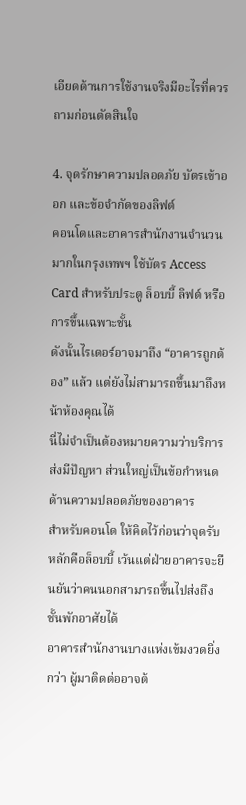เอียดด้านการใช้งานจริงมีอะไรที่ควรถามก่อนตัดสินใจ

4. จุดรักษาความปลอดภัย บัตรเข้าออก และข้อจำกัดของลิฟต์
คอนโดและอาคารสำนักงานจำนวนมากในกรุงเทพฯ ใช้บัตร Access Card สำหรับประตู ล็อบบี้ ลิฟต์ หรือการขึ้นเฉพาะชั้น
ดังนั้นไรเดอร์อาจมาถึง “อาคารถูกต้อง” แล้ว แต่ยังไม่สามารถขึ้นมาถึงหน้าห้องคุณได้
นี่ไม่จำเป็นต้องหมายความว่าบริการส่งมีปัญหา ส่วนใหญ่เป็นข้อกำหนดด้านความปลอดภัยของอาคาร
สำหรับคอนโด ให้คิดไว้ก่อนว่าจุดรับหลักคือล็อบบี้ เว้นแต่ฝ่ายอาคารจะยืนยันว่าคนนอกสามารถขึ้นไปส่งถึงชั้นพักอาศัยได้
อาคารสำนักงานบางแห่งเข้มงวดยิ่งกว่า ผู้มาติดต่ออาจต้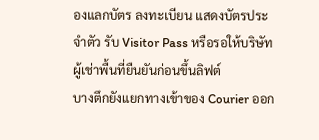องแลกบัตร ลงทะเบียน แสดงบัตรประจำตัว รับ Visitor Pass หรือรอให้บริษัทผู้เช่าพื้นที่ยืนยันก่อนขึ้นลิฟต์
บางตึกยังแยกทางเข้าของ Courier ออก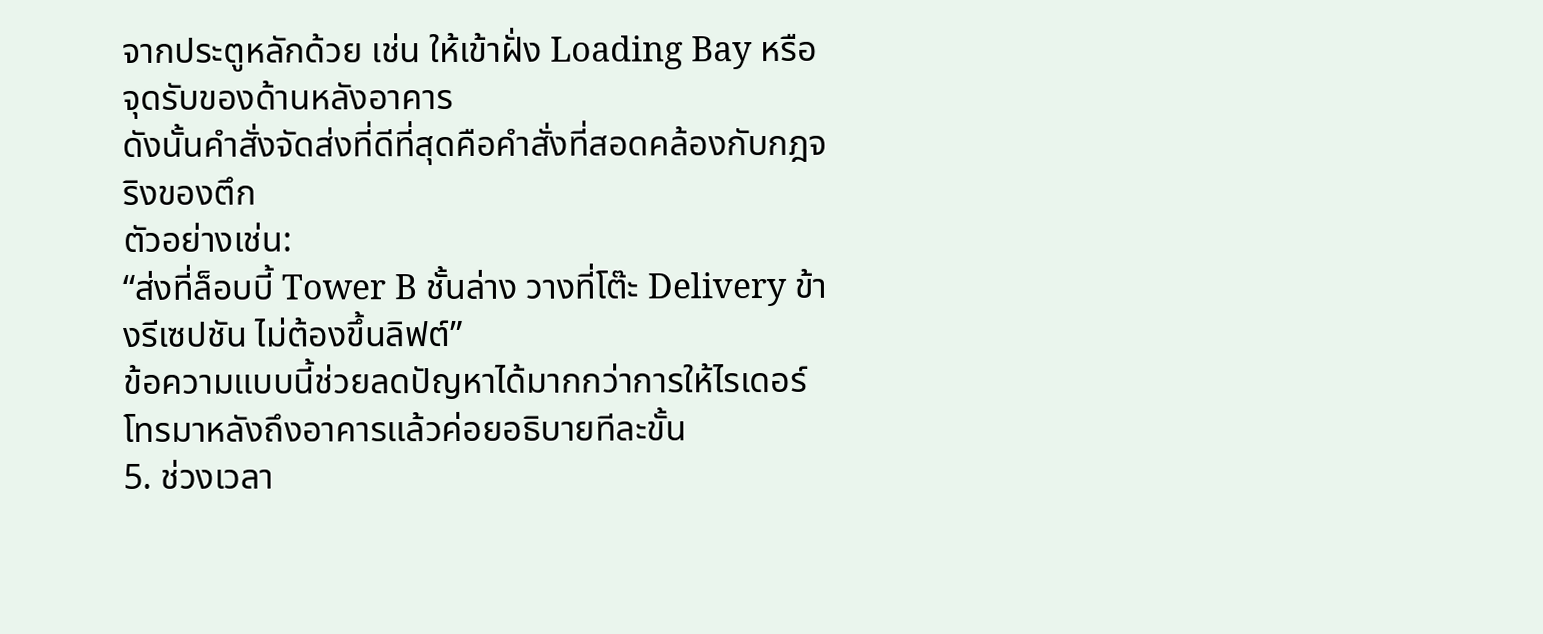จากประตูหลักด้วย เช่น ให้เข้าฝั่ง Loading Bay หรือจุดรับของด้านหลังอาคาร
ดังนั้นคำสั่งจัดส่งที่ดีที่สุดคือคำสั่งที่สอดคล้องกับกฎจริงของตึก
ตัวอย่างเช่น:
“ส่งที่ล็อบบี้ Tower B ชั้นล่าง วางที่โต๊ะ Delivery ข้างรีเซปชัน ไม่ต้องขึ้นลิฟต์”
ข้อความแบบนี้ช่วยลดปัญหาได้มากกว่าการให้ไรเดอร์โทรมาหลังถึงอาคารแล้วค่อยอธิบายทีละขั้น
5. ช่วงเวลา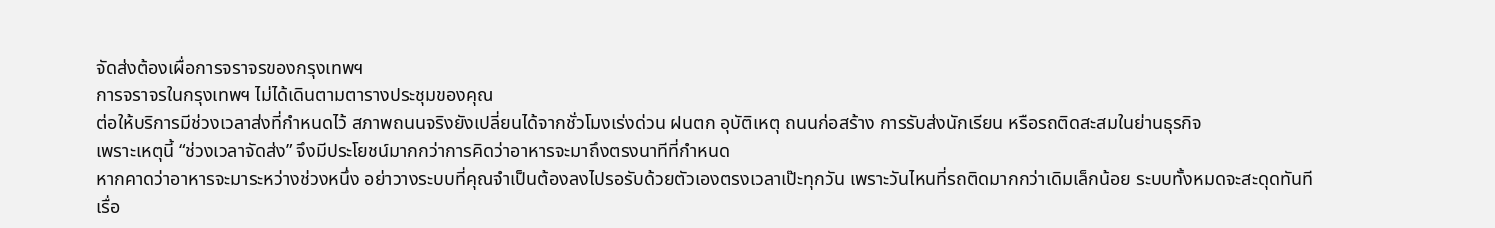จัดส่งต้องเผื่อการจราจรของกรุงเทพฯ
การจราจรในกรุงเทพฯ ไม่ได้เดินตามตารางประชุมของคุณ
ต่อให้บริการมีช่วงเวลาส่งที่กำหนดไว้ สภาพถนนจริงยังเปลี่ยนได้จากชั่วโมงเร่งด่วน ฝนตก อุบัติเหตุ ถนนก่อสร้าง การรับส่งนักเรียน หรือรถติดสะสมในย่านธุรกิจ
เพราะเหตุนี้ “ช่วงเวลาจัดส่ง” จึงมีประโยชน์มากกว่าการคิดว่าอาหารจะมาถึงตรงนาทีที่กำหนด
หากคาดว่าอาหารจะมาระหว่างช่วงหนึ่ง อย่าวางระบบที่คุณจำเป็นต้องลงไปรอรับด้วยตัวเองตรงเวลาเป๊ะทุกวัน เพราะวันไหนที่รถติดมากกว่าเดิมเล็กน้อย ระบบทั้งหมดจะสะดุดทันที
เรื่อ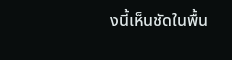งนี้เห็นชัดในพื้น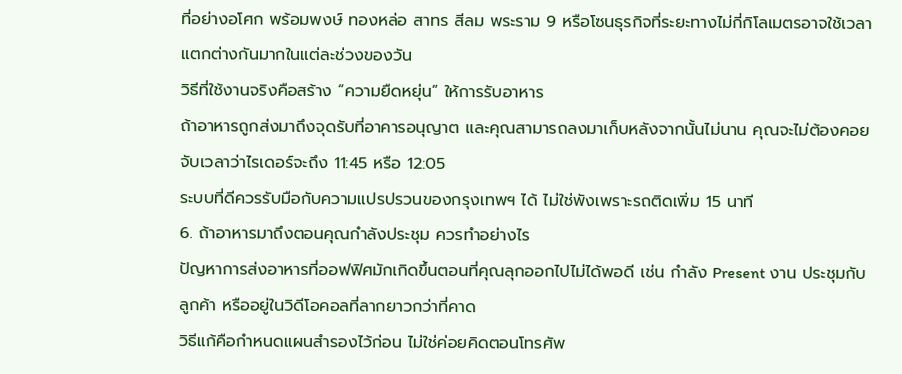ที่อย่างอโศก พร้อมพงษ์ ทองหล่อ สาทร สีลม พระราม 9 หรือโซนธุรกิจที่ระยะทางไม่กี่กิโลเมตรอาจใช้เวลาแตกต่างกันมากในแต่ละช่วงของวัน
วิธีที่ใช้งานจริงคือสร้าง “ความยืดหยุ่น” ให้การรับอาหาร
ถ้าอาหารถูกส่งมาถึงจุดรับที่อาคารอนุญาต และคุณสามารถลงมาเก็บหลังจากนั้นไม่นาน คุณจะไม่ต้องคอยจับเวลาว่าไรเดอร์จะถึง 11:45 หรือ 12:05
ระบบที่ดีควรรับมือกับความแปรปรวนของกรุงเทพฯ ได้ ไม่ใช่พังเพราะรถติดเพิ่ม 15 นาที
6. ถ้าอาหารมาถึงตอนคุณกำลังประชุม ควรทำอย่างไร
ปัญหาการส่งอาหารที่ออฟฟิศมักเกิดขึ้นตอนที่คุณลุกออกไปไม่ได้พอดี เช่น กำลัง Present งาน ประชุมกับลูกค้า หรืออยู่ในวิดีโอคอลที่ลากยาวกว่าที่คาด
วิธีแก้คือกำหนดแผนสำรองไว้ก่อน ไม่ใช่ค่อยคิดตอนโทรศัพ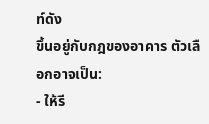ท์ดัง
ขึ้นอยู่กับกฎของอาคาร ตัวเลือกอาจเป็น:
- ให้รี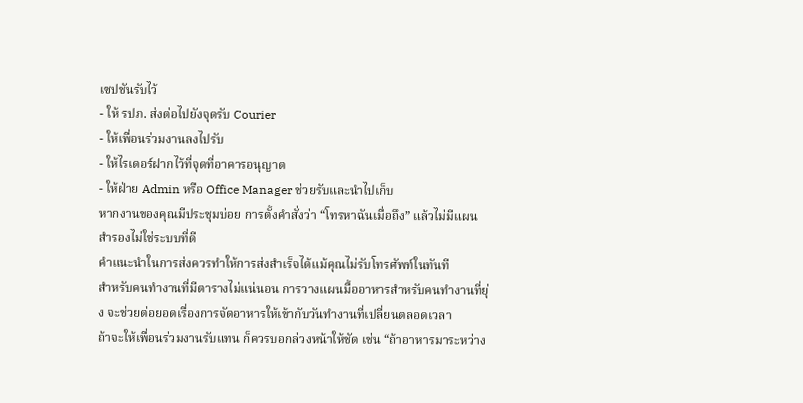เซปชันรับไว้
- ให้ รปภ. ส่งต่อไปยังจุดรับ Courier
- ให้เพื่อนร่วมงานลงไปรับ
- ให้ไรเดอร์ฝากไว้ที่จุดที่อาคารอนุญาต
- ให้ฝ่าย Admin หรือ Office Manager ช่วยรับและนำไปเก็บ
หากงานของคุณมีประชุมบ่อย การตั้งคำสั่งว่า “โทรหาฉันเมื่อถึง” แล้วไม่มีแผนสำรองไม่ใช่ระบบที่ดี
คำแนะนำในการส่งควรทำให้การส่งสำเร็จได้แม้คุณไม่รับโทรศัพท์ในทันที
สำหรับคนทำงานที่มีตารางไม่แน่นอน การวางแผนมื้ออาหารสำหรับคนทำงานที่ยุ่ง จะช่วยต่อยอดเรื่องการจัดอาหารให้เข้ากับวันทำงานที่เปลี่ยนตลอดเวลา
ถ้าจะให้เพื่อนร่วมงานรับแทน ก็ควรบอกล่วงหน้าให้ชัด เช่น “ถ้าอาหารมาระหว่าง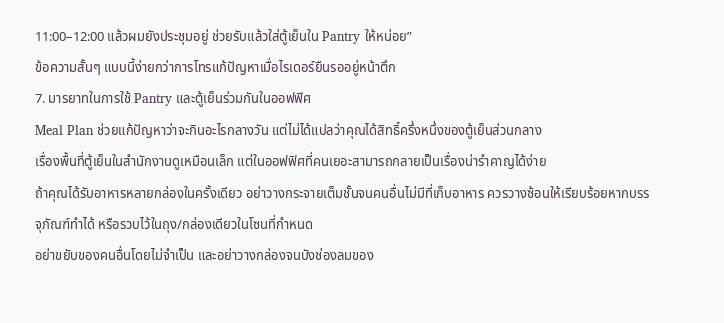11:00–12:00 แล้วผมยังประชุมอยู่ ช่วยรับแล้วใส่ตู้เย็นใน Pantry ให้หน่อย”
ข้อความสั้นๆ แบบนี้ง่ายกว่าการโทรแก้ปัญหาเมื่อไรเดอร์ยืนรออยู่หน้าตึก
7. มารยาทในการใช้ Pantry และตู้เย็นร่วมกันในออฟฟิศ
Meal Plan ช่วยแก้ปัญหาว่าจะกินอะไรกลางวัน แต่ไม่ได้แปลว่าคุณได้สิทธิ์ครึ่งหนึ่งของตู้เย็นส่วนกลาง
เรื่องพื้นที่ตู้เย็นในสำนักงานดูเหมือนเล็ก แต่ในออฟฟิศที่คนเยอะสามารถกลายเป็นเรื่องน่ารำคาญได้ง่าย
ถ้าคุณได้รับอาหารหลายกล่องในครั้งเดียว อย่าวางกระจายเต็มชั้นจนคนอื่นไม่มีที่เก็บอาหาร ควรวางซ้อนให้เรียบร้อยหากบรรจุภัณฑ์ทำได้ หรือรวบไว้ในถุง/กล่องเดียวในโซนที่กำหนด
อย่าขยับของคนอื่นโดยไม่จำเป็น และอย่าวางกล่องจนบังช่องลมของ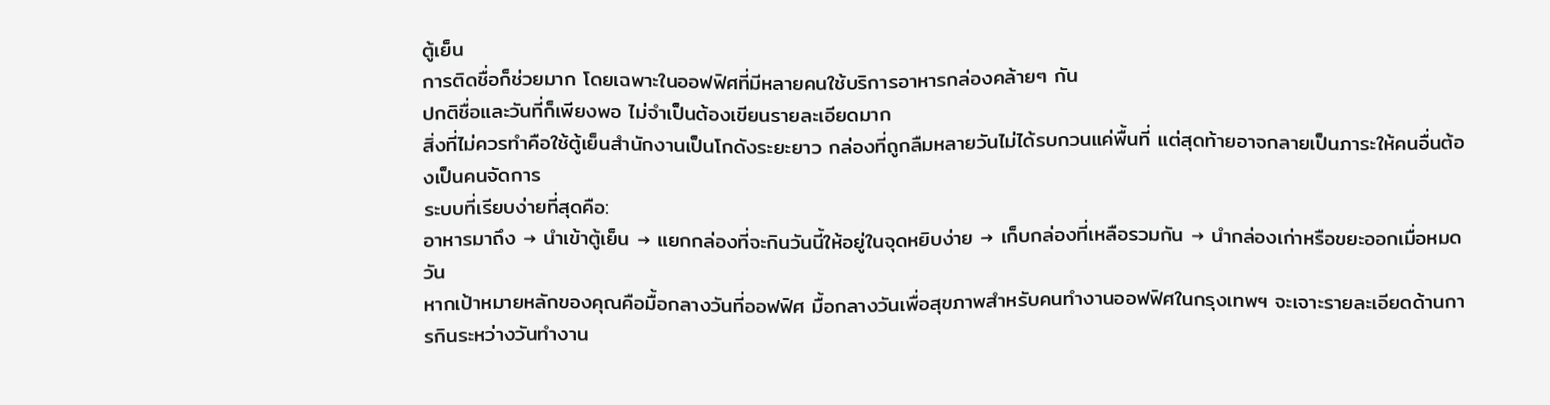ตู้เย็น
การติดชื่อก็ช่วยมาก โดยเฉพาะในออฟฟิศที่มีหลายคนใช้บริการอาหารกล่องคล้ายๆ กัน
ปกติชื่อและวันที่ก็เพียงพอ ไม่จำเป็นต้องเขียนรายละเอียดมาก
สิ่งที่ไม่ควรทำคือใช้ตู้เย็นสำนักงานเป็นโกดังระยะยาว กล่องที่ถูกลืมหลายวันไม่ได้รบกวนแค่พื้นที่ แต่สุดท้ายอาจกลายเป็นภาระให้คนอื่นต้องเป็นคนจัดการ
ระบบที่เรียบง่ายที่สุดคือ:
อาหารมาถึง → นำเข้าตู้เย็น → แยกกล่องที่จะกินวันนี้ให้อยู่ในจุดหยิบง่าย → เก็บกล่องที่เหลือรวมกัน → นำกล่องเก่าหรือขยะออกเมื่อหมดวัน
หากเป้าหมายหลักของคุณคือมื้อกลางวันที่ออฟฟิศ มื้อกลางวันเพื่อสุขภาพสำหรับคนทำงานออฟฟิศในกรุงเทพฯ จะเจาะรายละเอียดด้านการกินระหว่างวันทำงาน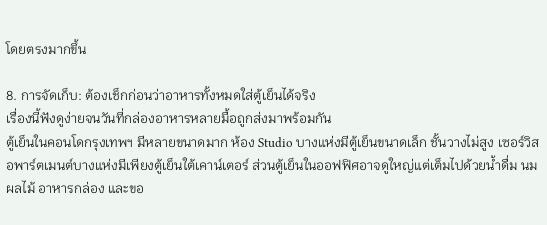โดยตรงมากขึ้น

8. การจัดเก็บ: ต้องเช็กก่อนว่าอาหารทั้งหมดใส่ตู้เย็นได้จริง
เรื่องนี้ฟังดูง่ายจนวันที่กล่องอาหารหลายมื้อถูกส่งมาพร้อมกัน
ตู้เย็นในคอนโดกรุงเทพฯ มีหลายขนาดมาก ห้อง Studio บางแห่งมีตู้เย็นขนาดเล็ก ชั้นวางไม่สูง เซอร์วิสอพาร์ตเมนต์บางแห่งมีเพียงตู้เย็นใต้เคาน์เตอร์ ส่วนตู้เย็นในออฟฟิศอาจดูใหญ่แต่เต็มไปด้วยน้ำดื่ม นม ผลไม้ อาหารกล่อง และขอ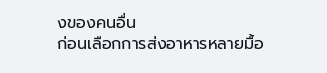งของคนอื่น
ก่อนเลือกการส่งอาหารหลายมื้อ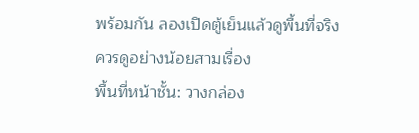พร้อมกัน ลองเปิดตู้เย็นแล้วดูพื้นที่จริง
ควรดูอย่างน้อยสามเรื่อง
พื้นที่หน้าชั้น: วางกล่อง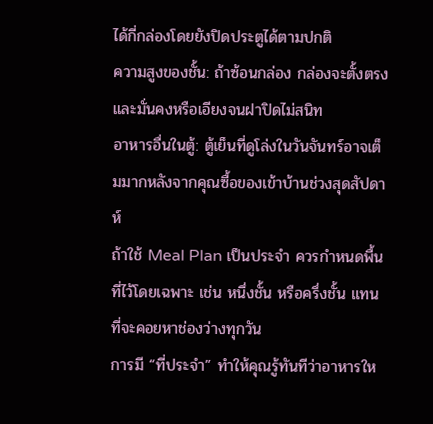ได้กี่กล่องโดยยังปิดประตูได้ตามปกติ
ความสูงของชั้น: ถ้าซ้อนกล่อง กล่องจะตั้งตรงและมั่นคงหรือเอียงจนฝาปิดไม่สนิท
อาหารอื่นในตู้: ตู้เย็นที่ดูโล่งในวันจันทร์อาจเต็มมากหลังจากคุณซื้อของเข้าบ้านช่วงสุดสัปดาห์
ถ้าใช้ Meal Plan เป็นประจำ ควรกำหนดพื้นที่ไว้โดยเฉพาะ เช่น หนึ่งชั้น หรือครึ่งชั้น แทนที่จะคอยหาช่องว่างทุกวัน
การมี “ที่ประจำ” ทำให้คุณรู้ทันทีว่าอาหารให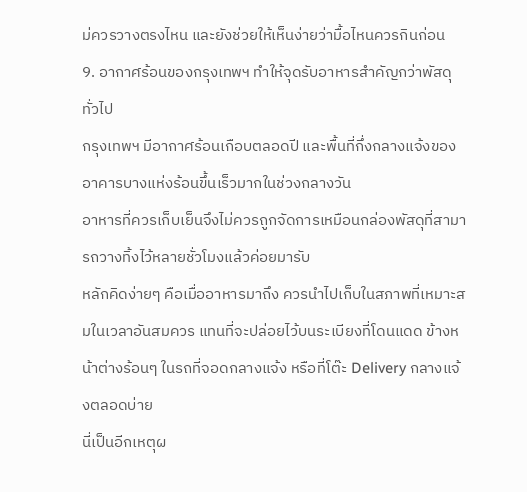ม่ควรวางตรงไหน และยังช่วยให้เห็นง่ายว่ามื้อไหนควรกินก่อน
9. อากาศร้อนของกรุงเทพฯ ทำให้จุดรับอาหารสำคัญกว่าพัสดุทั่วไป
กรุงเทพฯ มีอากาศร้อนเกือบตลอดปี และพื้นที่กึ่งกลางแจ้งของอาคารบางแห่งร้อนขึ้นเร็วมากในช่วงกลางวัน
อาหารที่ควรเก็บเย็นจึงไม่ควรถูกจัดการเหมือนกล่องพัสดุที่สามารถวางทิ้งไว้หลายชั่วโมงแล้วค่อยมารับ
หลักคิดง่ายๆ คือเมื่ออาหารมาถึง ควรนำไปเก็บในสภาพที่เหมาะสมในเวลาอันสมควร แทนที่จะปล่อยไว้บนระเบียงที่โดนแดด ข้างหน้าต่างร้อนๆ ในรถที่จอดกลางแจ้ง หรือที่โต๊ะ Delivery กลางแจ้งตลอดบ่าย
นี่เป็นอีกเหตุผ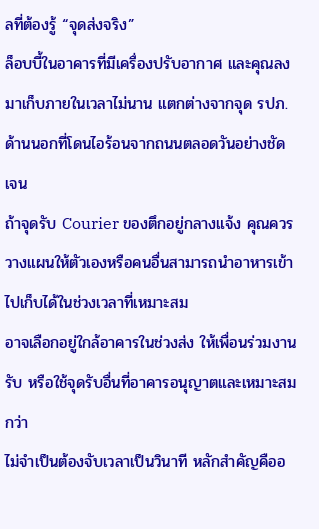ลที่ต้องรู้ “จุดส่งจริง”
ล็อบบี้ในอาคารที่มีเครื่องปรับอากาศ และคุณลงมาเก็บภายในเวลาไม่นาน แตกต่างจากจุด รปภ. ด้านนอกที่โดนไอร้อนจากถนนตลอดวันอย่างชัดเจน
ถ้าจุดรับ Courier ของตึกอยู่กลางแจ้ง คุณควรวางแผนให้ตัวเองหรือคนอื่นสามารถนำอาหารเข้าไปเก็บได้ในช่วงเวลาที่เหมาะสม
อาจเลือกอยู่ใกล้อาคารในช่วงส่ง ให้เพื่อนร่วมงานรับ หรือใช้จุดรับอื่นที่อาคารอนุญาตและเหมาะสมกว่า
ไม่จำเป็นต้องจับเวลาเป็นวินาที หลักสำคัญคืออ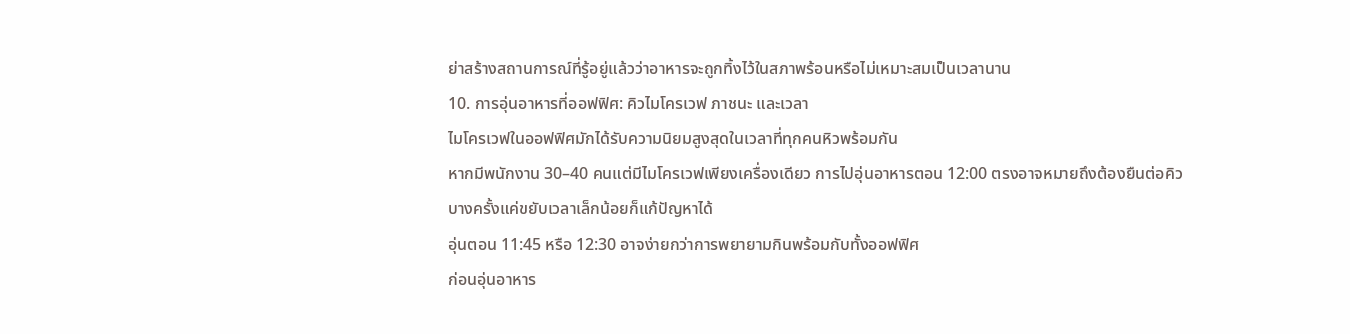ย่าสร้างสถานการณ์ที่รู้อยู่แล้วว่าอาหารจะถูกทิ้งไว้ในสภาพร้อนหรือไม่เหมาะสมเป็นเวลานาน
10. การอุ่นอาหารที่ออฟฟิศ: คิวไมโครเวฟ ภาชนะ และเวลา
ไมโครเวฟในออฟฟิศมักได้รับความนิยมสูงสุดในเวลาที่ทุกคนหิวพร้อมกัน
หากมีพนักงาน 30–40 คนแต่มีไมโครเวฟเพียงเครื่องเดียว การไปอุ่นอาหารตอน 12:00 ตรงอาจหมายถึงต้องยืนต่อคิว
บางครั้งแค่ขยับเวลาเล็กน้อยก็แก้ปัญหาได้
อุ่นตอน 11:45 หรือ 12:30 อาจง่ายกว่าการพยายามกินพร้อมกับทั้งออฟฟิศ
ก่อนอุ่นอาหาร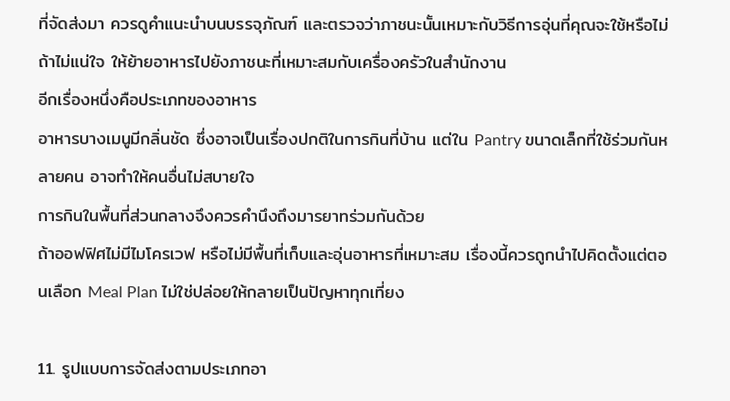ที่จัดส่งมา ควรดูคำแนะนำบนบรรจุภัณฑ์ และตรวจว่าภาชนะนั้นเหมาะกับวิธีการอุ่นที่คุณจะใช้หรือไม่ ถ้าไม่แน่ใจ ให้ย้ายอาหารไปยังภาชนะที่เหมาะสมกับเครื่องครัวในสำนักงาน
อีกเรื่องหนึ่งคือประเภทของอาหาร
อาหารบางเมนูมีกลิ่นชัด ซึ่งอาจเป็นเรื่องปกติในการกินที่บ้าน แต่ใน Pantry ขนาดเล็กที่ใช้ร่วมกันหลายคน อาจทำให้คนอื่นไม่สบายใจ
การกินในพื้นที่ส่วนกลางจึงควรคำนึงถึงมารยาทร่วมกันด้วย
ถ้าออฟฟิศไม่มีไมโครเวฟ หรือไม่มีพื้นที่เก็บและอุ่นอาหารที่เหมาะสม เรื่องนี้ควรถูกนำไปคิดตั้งแต่ตอนเลือก Meal Plan ไม่ใช่ปล่อยให้กลายเป็นปัญหาทุกเที่ยง

11. รูปแบบการจัดส่งตามประเภทอา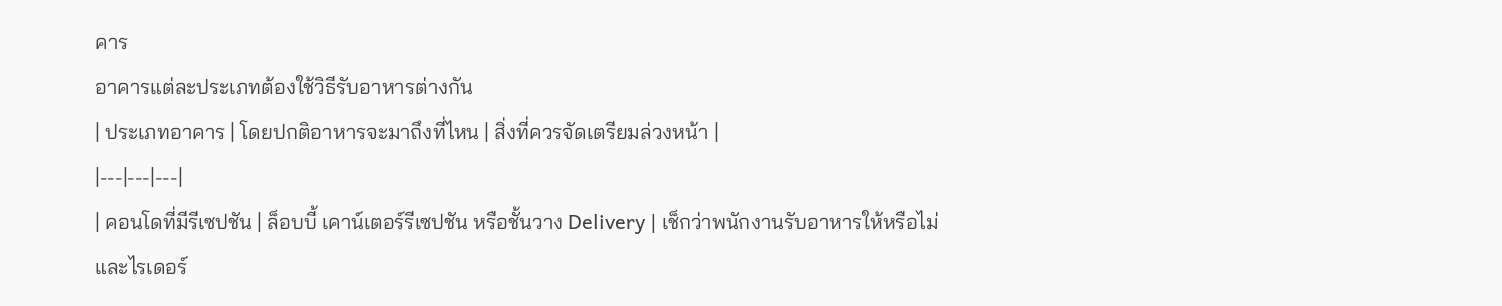คาร
อาคารแต่ละประเภทต้องใช้วิธีรับอาหารต่างกัน
| ประเภทอาคาร | โดยปกติอาหารจะมาถึงที่ไหน | สิ่งที่ควรจัดเตรียมล่วงหน้า |
|---|---|---|
| คอนโดที่มีรีเซปชัน | ล็อบบี้ เคาน์เตอร์รีเซปชัน หรือชั้นวาง Delivery | เช็กว่าพนักงานรับอาหารให้หรือไม่ และไรเดอร์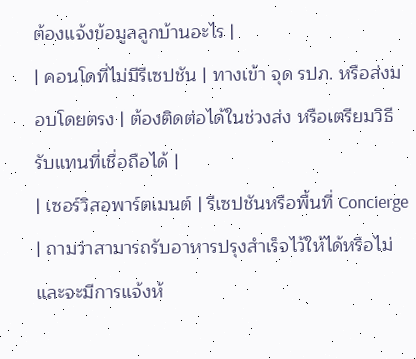ต้องแจ้งข้อมูลลูกบ้านอะไร |
| คอนโดที่ไม่มีรีเซปชัน | ทางเข้า จุด รปภ. หรือส่งมอบโดยตรง | ต้องติดต่อได้ในช่วงส่ง หรือเตรียมวิธีรับแทนที่เชื่อถือได้ |
| เซอร์วิสอพาร์ตเมนต์ | รีเซปชันหรือพื้นที่ Concierge | ถามว่าสามารถรับอาหารปรุงสำเร็จไว้ให้ได้หรือไม่ และจะมีการแจ้งห้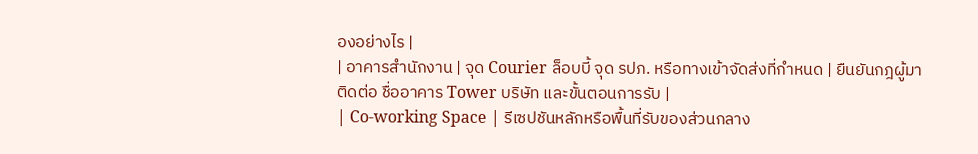องอย่างไร |
| อาคารสำนักงาน | จุด Courier ล็อบบี้ จุด รปภ. หรือทางเข้าจัดส่งที่กำหนด | ยืนยันกฎผู้มาติดต่อ ชื่ออาคาร Tower บริษัท และขั้นตอนการรับ |
| Co-working Space | รีเซปชันหลักหรือพื้นที่รับของส่วนกลาง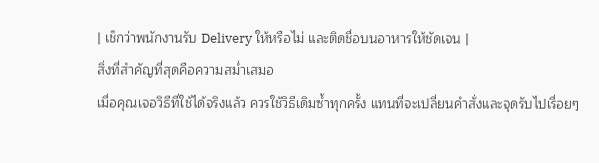| เช็กว่าพนักงานรับ Delivery ให้หรือไม่ และติดชื่อบนอาหารให้ชัดเจน |
สิ่งที่สำคัญที่สุดคือความสม่ำเสมอ
เมื่อคุณเจอวิธีที่ใช้ได้จริงแล้ว ควรใช้วิธีเดิมซ้ำทุกครั้ง แทนที่จะเปลี่ยนคำสั่งและจุดรับไปเรื่อยๆ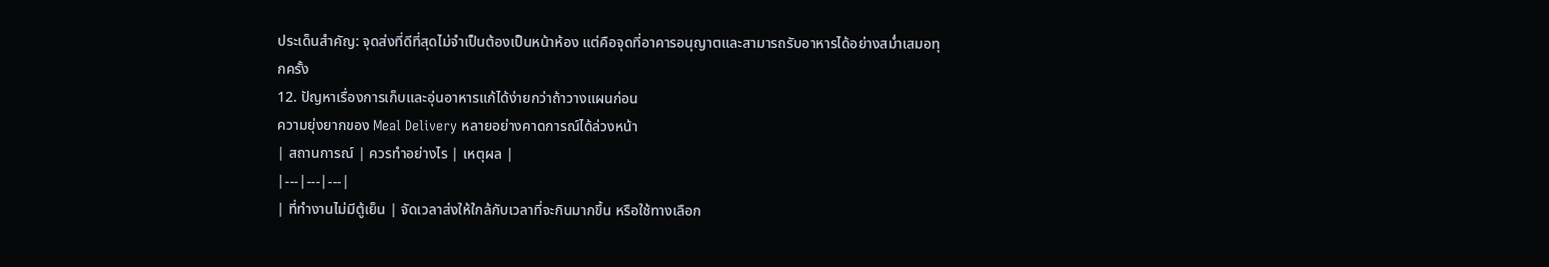ประเด็นสำคัญ: จุดส่งที่ดีที่สุดไม่จำเป็นต้องเป็นหน้าห้อง แต่คือจุดที่อาคารอนุญาตและสามารถรับอาหารได้อย่างสม่ำเสมอทุกครั้ง
12. ปัญหาเรื่องการเก็บและอุ่นอาหารแก้ได้ง่ายกว่าถ้าวางแผนก่อน
ความยุ่งยากของ Meal Delivery หลายอย่างคาดการณ์ได้ล่วงหน้า
| สถานการณ์ | ควรทำอย่างไร | เหตุผล |
|---|---|---|
| ที่ทำงานไม่มีตู้เย็น | จัดเวลาส่งให้ใกล้กับเวลาที่จะกินมากขึ้น หรือใช้ทางเลือก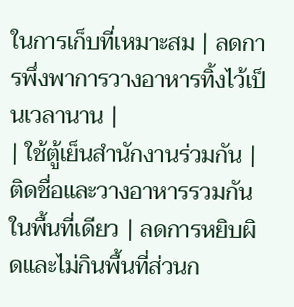ในการเก็บที่เหมาะสม | ลดการพึ่งพาการวางอาหารทิ้งไว้เป็นเวลานาน |
| ใช้ตู้เย็นสำนักงานร่วมกัน | ติดชื่อและวางอาหารรวมกันในพื้นที่เดียว | ลดการหยิบผิดและไม่กินพื้นที่ส่วนก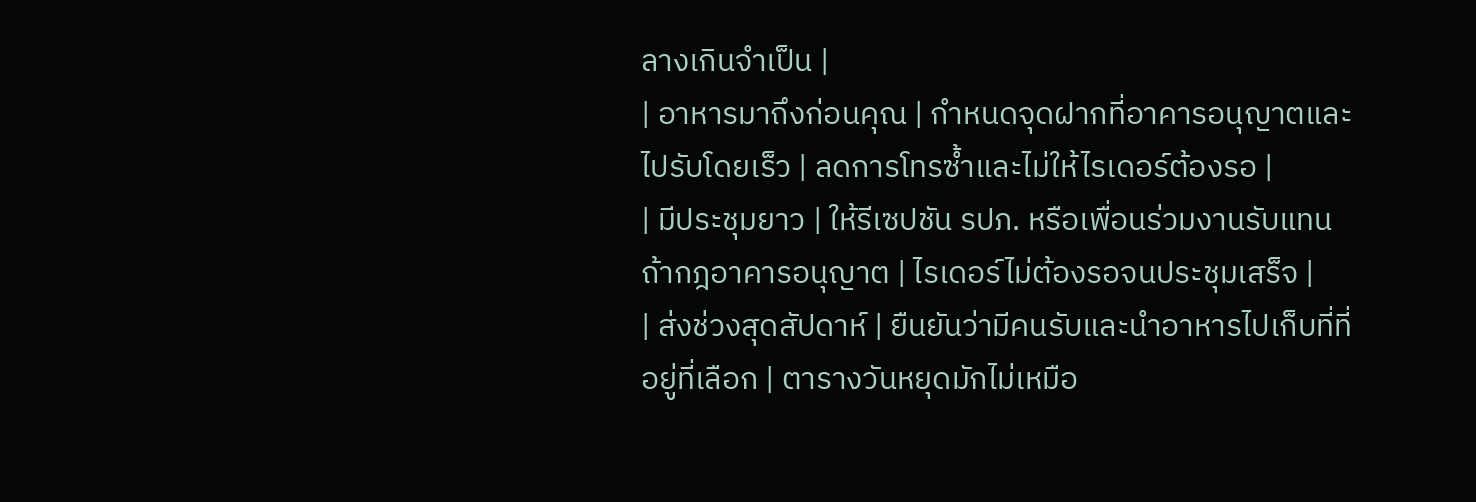ลางเกินจำเป็น |
| อาหารมาถึงก่อนคุณ | กำหนดจุดฝากที่อาคารอนุญาตและไปรับโดยเร็ว | ลดการโทรซ้ำและไม่ให้ไรเดอร์ต้องรอ |
| มีประชุมยาว | ให้รีเซปชัน รปภ. หรือเพื่อนร่วมงานรับแทนถ้ากฎอาคารอนุญาต | ไรเดอร์ไม่ต้องรอจนประชุมเสร็จ |
| ส่งช่วงสุดสัปดาห์ | ยืนยันว่ามีคนรับและนำอาหารไปเก็บที่ที่อยู่ที่เลือก | ตารางวันหยุดมักไม่เหมือ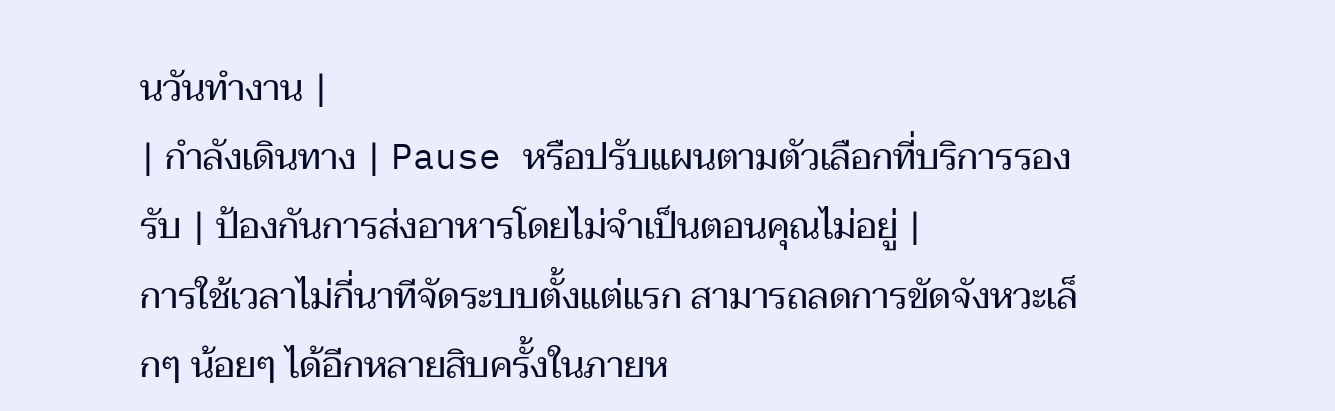นวันทำงาน |
| กำลังเดินทาง | Pause หรือปรับแผนตามตัวเลือกที่บริการรองรับ | ป้องกันการส่งอาหารโดยไม่จำเป็นตอนคุณไม่อยู่ |
การใช้เวลาไม่กี่นาทีจัดระบบตั้งแต่แรก สามารถลดการขัดจังหวะเล็กๆ น้อยๆ ได้อีกหลายสิบครั้งในภายห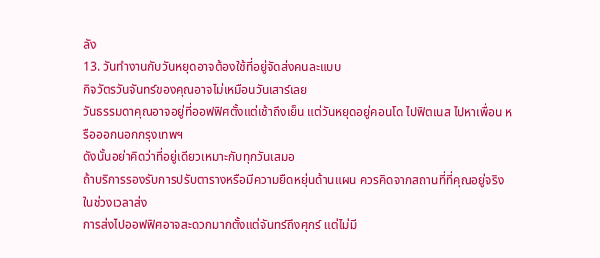ลัง
13. วันทำงานกับวันหยุดอาจต้องใช้ที่อยู่จัดส่งคนละแบบ
กิจวัตรวันจันทร์ของคุณอาจไม่เหมือนวันเสาร์เลย
วันธรรมดาคุณอาจอยู่ที่ออฟฟิศตั้งแต่เช้าถึงเย็น แต่วันหยุดอยู่คอนโด ไปฟิตเนส ไปหาเพื่อน หรือออกนอกกรุงเทพฯ
ดังนั้นอย่าคิดว่าที่อยู่เดียวเหมาะกับทุกวันเสมอ
ถ้าบริการรองรับการปรับตารางหรือมีความยืดหยุ่นด้านแผน ควรคิดจากสถานที่ที่คุณอยู่จริงในช่วงเวลาส่ง
การส่งไปออฟฟิศอาจสะดวกมากตั้งแต่จันทร์ถึงศุกร์ แต่ไม่มี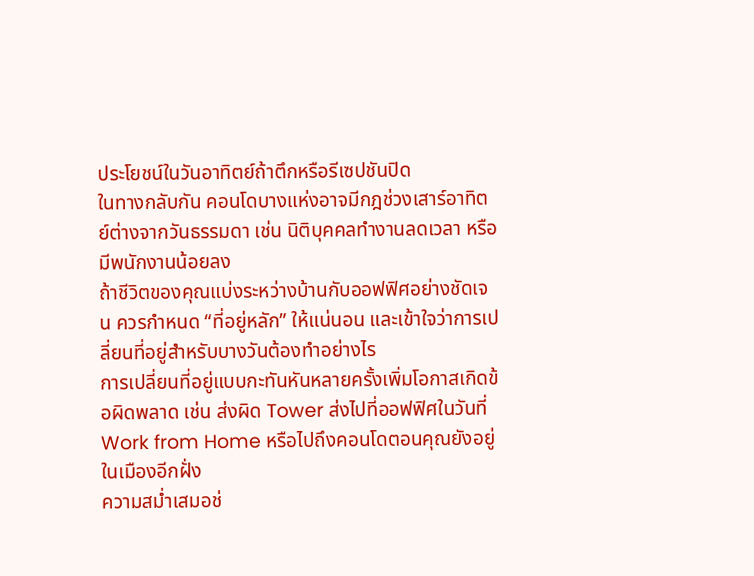ประโยชน์ในวันอาทิตย์ถ้าตึกหรือรีเซปชันปิด
ในทางกลับกัน คอนโดบางแห่งอาจมีกฎช่วงเสาร์อาทิตย์ต่างจากวันธรรมดา เช่น นิติบุคคลทำงานลดเวลา หรือมีพนักงานน้อยลง
ถ้าชีวิตของคุณแบ่งระหว่างบ้านกับออฟฟิศอย่างชัดเจน ควรกำหนด “ที่อยู่หลัก” ให้แน่นอน และเข้าใจว่าการเปลี่ยนที่อยู่สำหรับบางวันต้องทำอย่างไร
การเปลี่ยนที่อยู่แบบกะทันหันหลายครั้งเพิ่มโอกาสเกิดข้อผิดพลาด เช่น ส่งผิด Tower ส่งไปที่ออฟฟิศในวันที่ Work from Home หรือไปถึงคอนโดตอนคุณยังอยู่ในเมืองอีกฝั่ง
ความสม่ำเสมอช่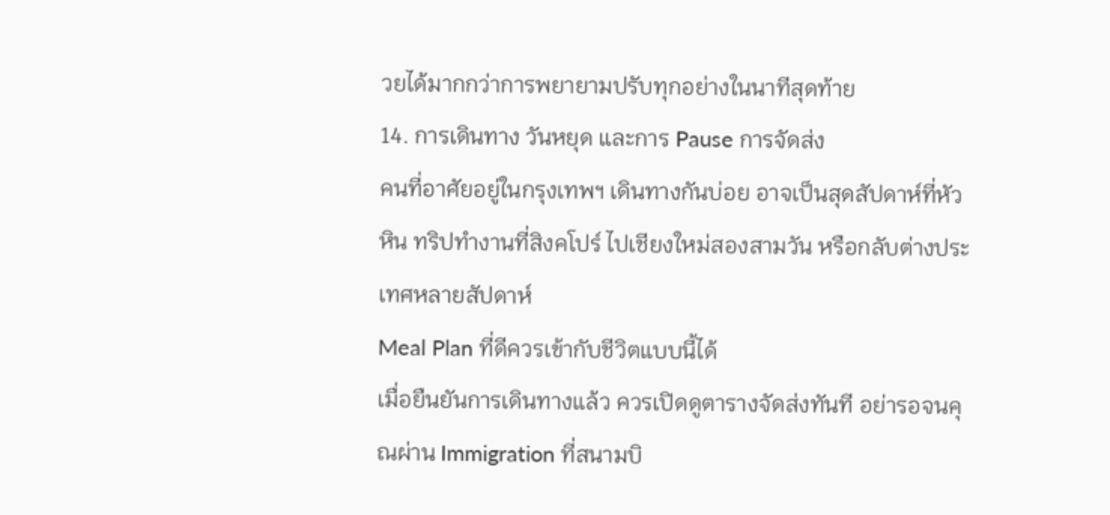วยได้มากกว่าการพยายามปรับทุกอย่างในนาทีสุดท้าย
14. การเดินทาง วันหยุด และการ Pause การจัดส่ง
คนที่อาศัยอยู่ในกรุงเทพฯ เดินทางกันบ่อย อาจเป็นสุดสัปดาห์ที่หัวหิน ทริปทำงานที่สิงคโปร์ ไปเชียงใหม่สองสามวัน หรือกลับต่างประเทศหลายสัปดาห์
Meal Plan ที่ดีควรเข้ากับชีวิตแบบนี้ได้
เมื่อยืนยันการเดินทางแล้ว ควรเปิดดูตารางจัดส่งทันที อย่ารอจนคุณผ่าน Immigration ที่สนามบิ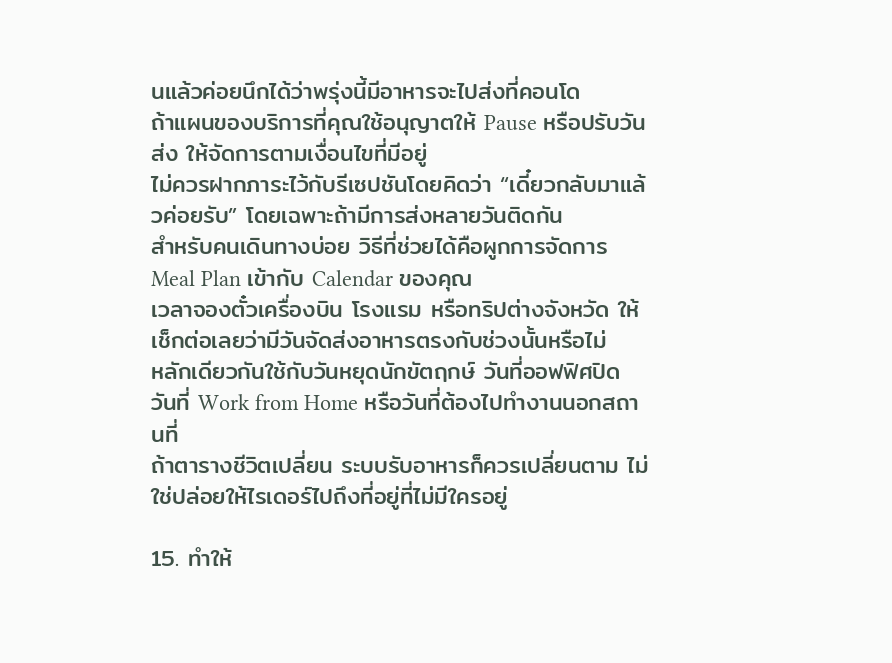นแล้วค่อยนึกได้ว่าพรุ่งนี้มีอาหารจะไปส่งที่คอนโด
ถ้าแผนของบริการที่คุณใช้อนุญาตให้ Pause หรือปรับวันส่ง ให้จัดการตามเงื่อนไขที่มีอยู่
ไม่ควรฝากภาระไว้กับรีเซปชันโดยคิดว่า “เดี๋ยวกลับมาแล้วค่อยรับ” โดยเฉพาะถ้ามีการส่งหลายวันติดกัน
สำหรับคนเดินทางบ่อย วิธีที่ช่วยได้คือผูกการจัดการ Meal Plan เข้ากับ Calendar ของคุณ
เวลาจองตั๋วเครื่องบิน โรงแรม หรือทริปต่างจังหวัด ให้เช็กต่อเลยว่ามีวันจัดส่งอาหารตรงกับช่วงนั้นหรือไม่
หลักเดียวกันใช้กับวันหยุดนักขัตฤกษ์ วันที่ออฟฟิศปิด วันที่ Work from Home หรือวันที่ต้องไปทำงานนอกสถานที่
ถ้าตารางชีวิตเปลี่ยน ระบบรับอาหารก็ควรเปลี่ยนตาม ไม่ใช่ปล่อยให้ไรเดอร์ไปถึงที่อยู่ที่ไม่มีใครอยู่

15. ทำให้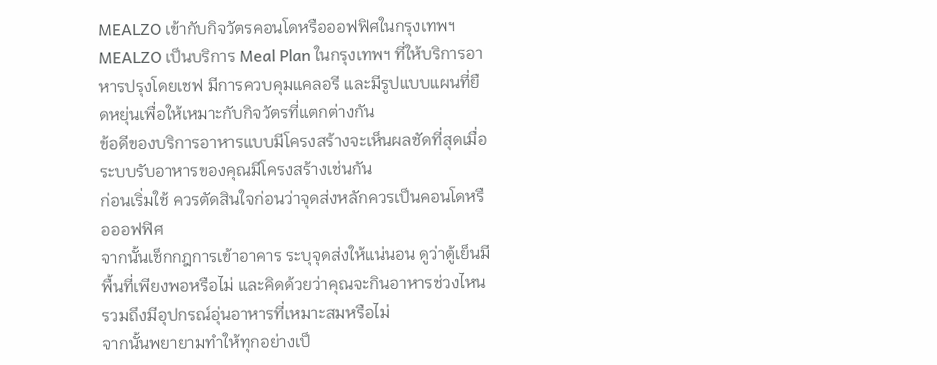MEALZO เข้ากับกิจวัตรคอนโดหรือออฟฟิศในกรุงเทพฯ
MEALZO เป็นบริการ Meal Plan ในกรุงเทพฯ ที่ให้บริการอาหารปรุงโดยเชฟ มีการควบคุมแคลอรี และมีรูปแบบแผนที่ยืดหยุ่นเพื่อให้เหมาะกับกิจวัตรที่แตกต่างกัน
ข้อดีของบริการอาหารแบบมีโครงสร้างจะเห็นผลชัดที่สุดเมื่อระบบรับอาหารของคุณมีโครงสร้างเช่นกัน
ก่อนเริ่มใช้ ควรตัดสินใจก่อนว่าจุดส่งหลักควรเป็นคอนโดหรือออฟฟิศ
จากนั้นเช็กกฎการเข้าอาคาร ระบุจุดส่งให้แน่นอน ดูว่าตู้เย็นมีพื้นที่เพียงพอหรือไม่ และคิดด้วยว่าคุณจะกินอาหารช่วงไหน รวมถึงมีอุปกรณ์อุ่นอาหารที่เหมาะสมหรือไม่
จากนั้นพยายามทำให้ทุกอย่างเป็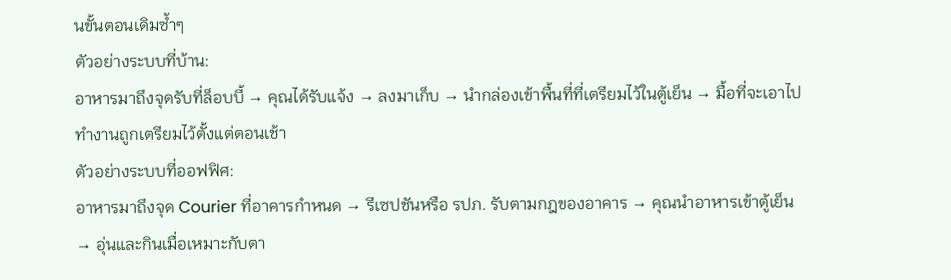นขั้นตอนเดิมซ้ำๆ
ตัวอย่างระบบที่บ้าน:
อาหารมาถึงจุดรับที่ล็อบบี้ → คุณได้รับแจ้ง → ลงมาเก็บ → นำกล่องเข้าพื้นที่ที่เตรียมไว้ในตู้เย็น → มื้อที่จะเอาไปทำงานถูกเตรียมไว้ตั้งแต่ตอนเช้า
ตัวอย่างระบบที่ออฟฟิศ:
อาหารมาถึงจุด Courier ที่อาคารกำหนด → รีเซปชันหรือ รปภ. รับตามกฎของอาคาร → คุณนำอาหารเข้าตู้เย็น → อุ่นและกินเมื่อเหมาะกับตา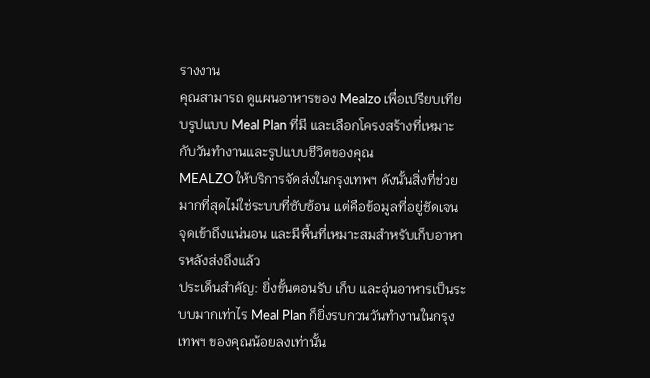รางงาน
คุณสามารถ ดูแผนอาหารของ Mealzo เพื่อเปรียบเทียบรูปแบบ Meal Plan ที่มี และเลือกโครงสร้างที่เหมาะกับวันทำงานและรูปแบบชีวิตของคุณ
MEALZO ให้บริการจัดส่งในกรุงเทพฯ ดังนั้นสิ่งที่ช่วยมากที่สุดไม่ใช่ระบบที่ซับซ้อน แต่คือข้อมูลที่อยู่ชัดเจน จุดเข้าถึงแน่นอน และมีพื้นที่เหมาะสมสำหรับเก็บอาหารหลังส่งถึงแล้ว
ประเด็นสำคัญ: ยิ่งขั้นตอนรับ เก็บ และอุ่นอาหารเป็นระบบมากเท่าไร Meal Plan ก็ยิ่งรบกวนวันทำงานในกรุงเทพฯ ของคุณน้อยลงเท่านั้น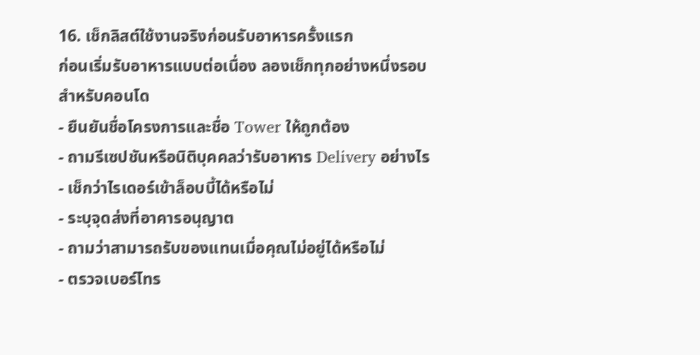16. เช็กลิสต์ใช้งานจริงก่อนรับอาหารครั้งแรก
ก่อนเริ่มรับอาหารแบบต่อเนื่อง ลองเช็กทุกอย่างหนึ่งรอบ
สำหรับคอนโด
- ยืนยันชื่อโครงการและชื่อ Tower ให้ถูกต้อง
- ถามรีเซปชันหรือนิติบุคคลว่ารับอาหาร Delivery อย่างไร
- เช็กว่าไรเดอร์เข้าล็อบบี้ได้หรือไม่
- ระบุจุดส่งที่อาคารอนุญาต
- ถามว่าสามารถรับของแทนเมื่อคุณไม่อยู่ได้หรือไม่
- ตรวจเบอร์โทร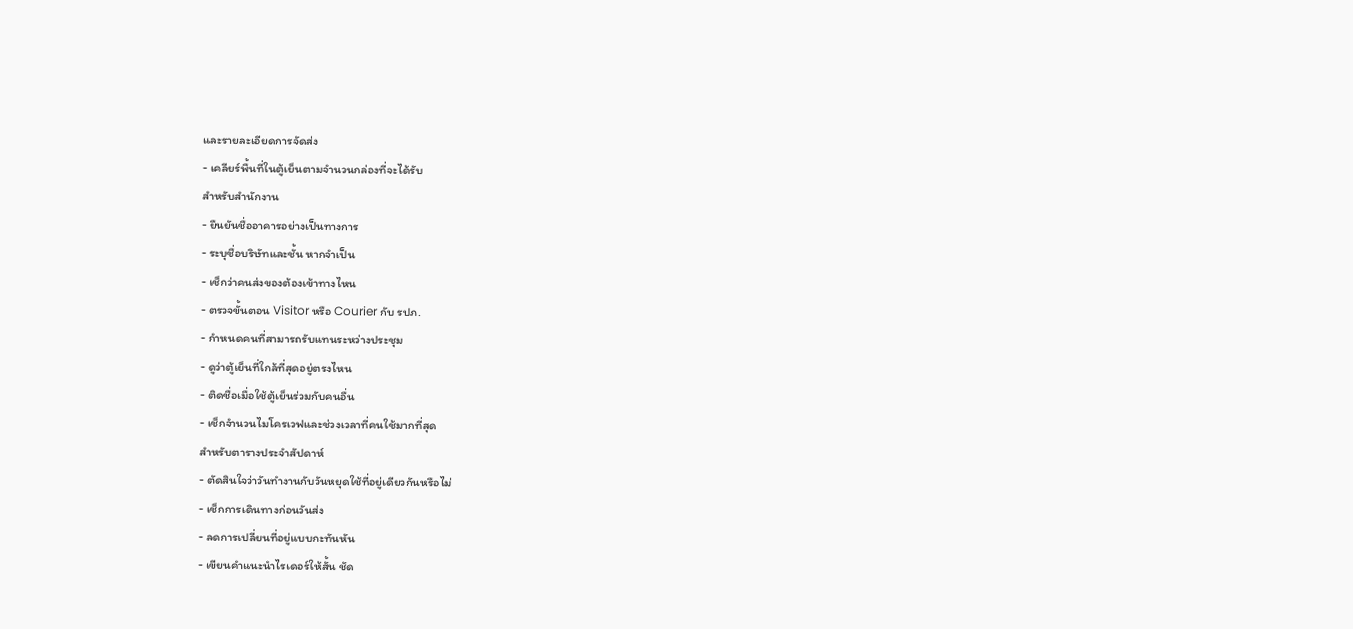และรายละเอียดการจัดส่ง
- เคลียร์พื้นที่ในตู้เย็นตามจำนวนกล่องที่จะได้รับ
สำหรับสำนักงาน
- ยืนยันชื่ออาคารอย่างเป็นทางการ
- ระบุชื่อบริษัทและชั้น หากจำเป็น
- เช็กว่าคนส่งของต้องเข้าทางไหน
- ตรวจขั้นตอน Visitor หรือ Courier กับ รปภ.
- กำหนดคนที่สามารถรับแทนระหว่างประชุม
- ดูว่าตู้เย็นที่ใกล้ที่สุดอยู่ตรงไหน
- ติดชื่อเมื่อใช้ตู้เย็นร่วมกับคนอื่น
- เช็กจำนวนไมโครเวฟและช่วงเวลาที่คนใช้มากที่สุด
สำหรับตารางประจำสัปดาห์
- ตัดสินใจว่าวันทำงานกับวันหยุดใช้ที่อยู่เดียวกันหรือไม่
- เช็กการเดินทางก่อนวันส่ง
- ลดการเปลี่ยนที่อยู่แบบกะทันหัน
- เขียนคำแนะนำไรเดอร์ให้สั้น ชัด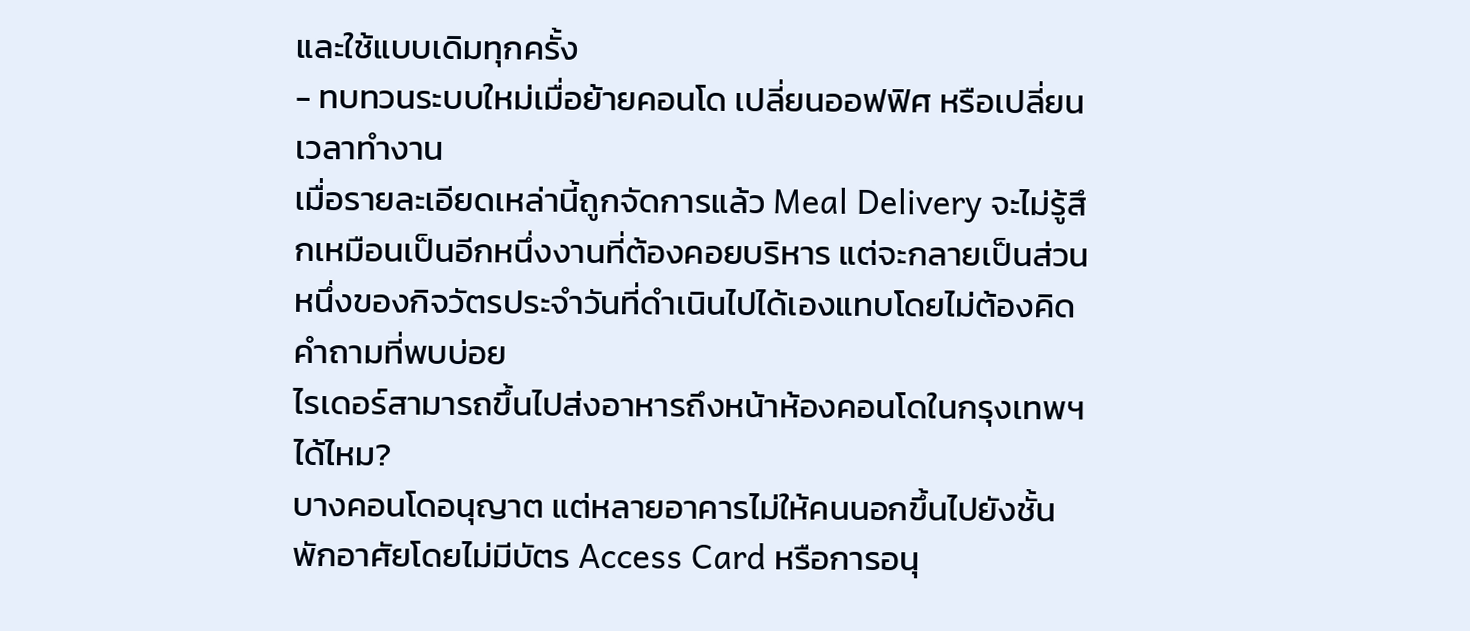และใช้แบบเดิมทุกครั้ง
- ทบทวนระบบใหม่เมื่อย้ายคอนโด เปลี่ยนออฟฟิศ หรือเปลี่ยนเวลาทำงาน
เมื่อรายละเอียดเหล่านี้ถูกจัดการแล้ว Meal Delivery จะไม่รู้สึกเหมือนเป็นอีกหนึ่งงานที่ต้องคอยบริหาร แต่จะกลายเป็นส่วนหนึ่งของกิจวัตรประจำวันที่ดำเนินไปได้เองแทบโดยไม่ต้องคิด
คำถามที่พบบ่อย
ไรเดอร์สามารถขึ้นไปส่งอาหารถึงหน้าห้องคอนโดในกรุงเทพฯ ได้ไหม?
บางคอนโดอนุญาต แต่หลายอาคารไม่ให้คนนอกขึ้นไปยังชั้นพักอาศัยโดยไม่มีบัตร Access Card หรือการอนุ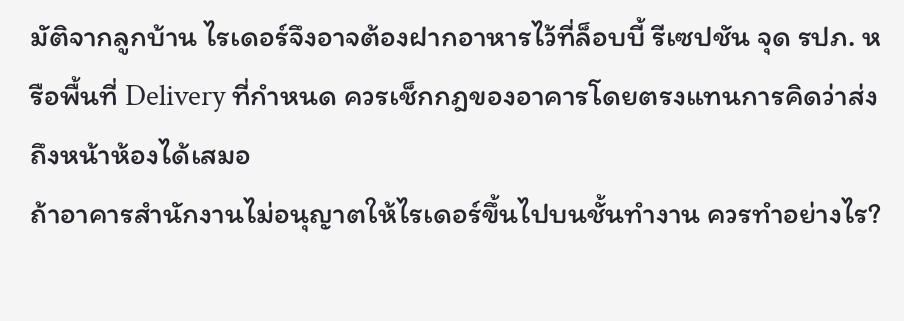มัติจากลูกบ้าน ไรเดอร์จึงอาจต้องฝากอาหารไว้ที่ล็อบบี้ รีเซปชัน จุด รปภ. หรือพื้นที่ Delivery ที่กำหนด ควรเช็กกฎของอาคารโดยตรงแทนการคิดว่าส่งถึงหน้าห้องได้เสมอ
ถ้าอาคารสำนักงานไม่อนุญาตให้ไรเดอร์ขึ้นไปบนชั้นทำงาน ควรทำอย่างไร?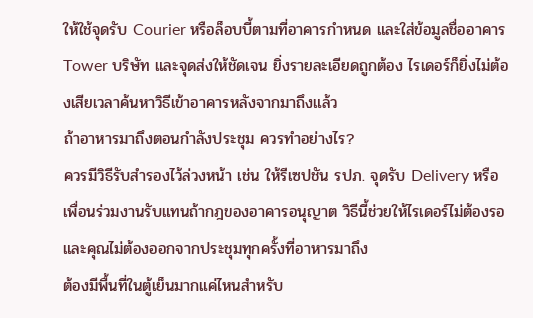ให้ใช้จุดรับ Courier หรือล็อบบี้ตามที่อาคารกำหนด และใส่ข้อมูลชื่ออาคาร Tower บริษัท และจุดส่งให้ชัดเจน ยิ่งรายละเอียดถูกต้อง ไรเดอร์ก็ยิ่งไม่ต้องเสียเวลาค้นหาวิธีเข้าอาคารหลังจากมาถึงแล้ว
ถ้าอาหารมาถึงตอนกำลังประชุม ควรทำอย่างไร?
ควรมีวิธีรับสำรองไว้ล่วงหน้า เช่น ให้รีเซปชัน รปภ. จุดรับ Delivery หรือเพื่อนร่วมงานรับแทนถ้ากฎของอาคารอนุญาต วิธีนี้ช่วยให้ไรเดอร์ไม่ต้องรอและคุณไม่ต้องออกจากประชุมทุกครั้งที่อาหารมาถึง
ต้องมีพื้นที่ในตู้เย็นมากแค่ไหนสำหรับ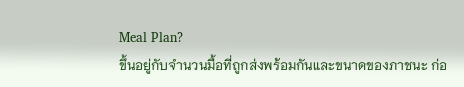Meal Plan?
ขึ้นอยู่กับจำนวนมื้อที่ถูกส่งพร้อมกันและขนาดของภาชนะ ก่อ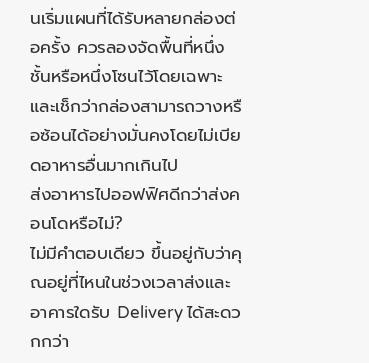นเริ่มแผนที่ได้รับหลายกล่องต่อครั้ง ควรลองจัดพื้นที่หนึ่งชั้นหรือหนึ่งโซนไว้โดยเฉพาะ และเช็กว่ากล่องสามารถวางหรือซ้อนได้อย่างมั่นคงโดยไม่เบียดอาหารอื่นมากเกินไป
ส่งอาหารไปออฟฟิศดีกว่าส่งคอนโดหรือไม่?
ไม่มีคำตอบเดียว ขึ้นอยู่กับว่าคุณอยู่ที่ไหนในช่วงเวลาส่งและอาคารใดรับ Delivery ได้สะดวกกว่า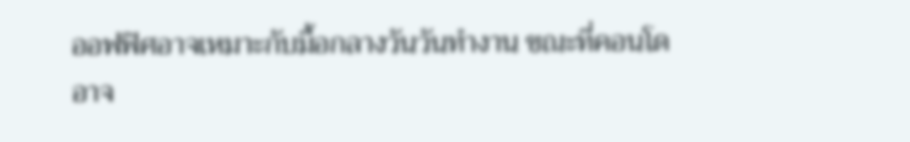ออฟฟิศอาจเหมาะกับมื้อกลางวันวันทำงาน ขณะที่คอนโดอาจ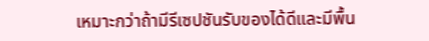เหมาะกว่าถ้ามีรีเซปชันรับของได้ดีและมีพื้น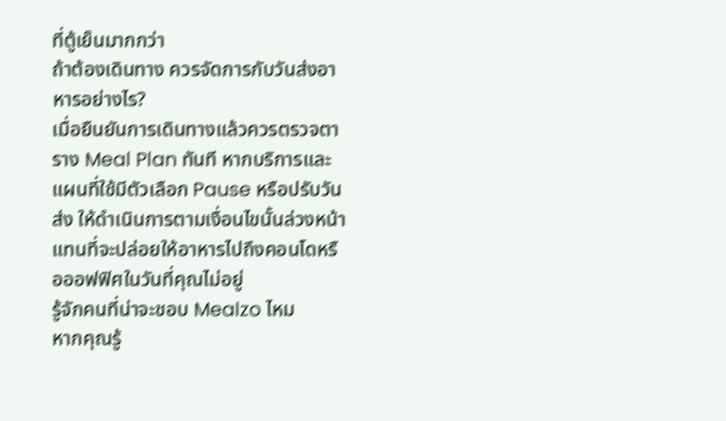ที่ตู้เย็นมากกว่า
ถ้าต้องเดินทาง ควรจัดการกับวันส่งอาหารอย่างไร?
เมื่อยืนยันการเดินทางแล้วควรตรวจตาราง Meal Plan ทันที หากบริการและแผนที่ใช้มีตัวเลือก Pause หรือปรับวันส่ง ให้ดำเนินการตามเงื่อนไขนั้นล่วงหน้า แทนที่จะปล่อยให้อาหารไปถึงคอนโดหรือออฟฟิศในวันที่คุณไม่อยู่
รู้จักคนที่น่าจะชอบ Mealzo ไหม
หากคุณรู้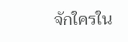จักใครใน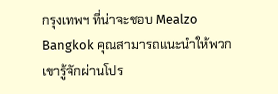กรุงเทพฯ ที่น่าจะชอบ Mealzo Bangkok คุณสามารถแนะนำให้พวกเขารู้จักผ่านโปร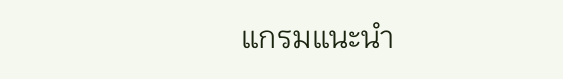แกรมแนะนำ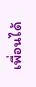เพื่อนได้